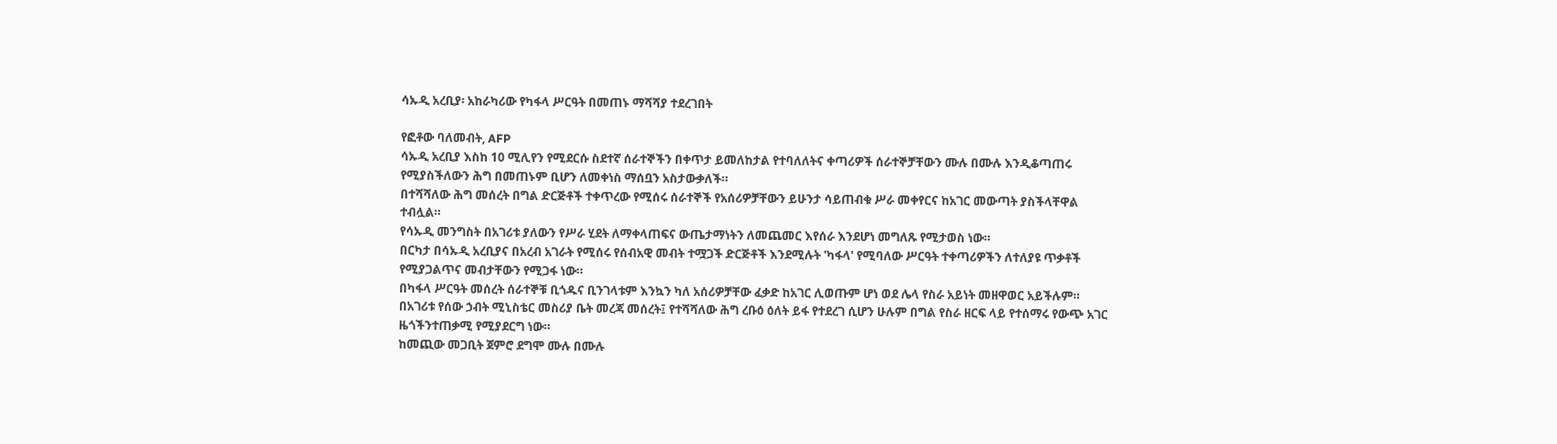ሳኡዲ አረቢያ፡ አከራካሪው የካፋላ ሥርዓት በመጠኑ ማሻሻያ ተደረገበት

የፎቶው ባለመብት, AFP
ሳኡዲ አረቢያ እስከ 10 ሚሊየን የሚደርሱ ስደተኛ ሰራተኞችን በቀጥታ ይመለከታል የተባለለትና ቀጣሪዎች ሰራተኞቻቸውን ሙሉ በሙሉ እንዲቆጣጠሩ የሚያስችለውን ሕግ በመጠኑም ቢሆን ለመቀነስ ማሰቧን አስታውቃለች።
በተሻሻለው ሕግ መሰረት በግል ድርጅቶች ተቀጥረው የሚሰሩ ሰራተኞች የአሰሪዎቻቸውን ይሁንታ ሳይጠብቁ ሥራ መቀየርና ከአገር መውጣት ያስችላቸዋል ተብሏል።
የሳኡዲ መንግስት በአገሪቱ ያለውን የሥራ ሂደት ለማቀላጠፍና ውጤታማነትን ለመጨመር እየሰራ እንደሆነ መግለጹ የሚታወስ ነው።
በርካታ በሳኡዲ አረቢያና በአረብ አገራት የሚሰሩ የሰብአዊ መብት ተሟጋች ድርጅቶች እንደሚሉት 'ካፋላ' የሚባለው ሥርዓት ተቀጣሪዎችን ለተለያዩ ጥቃቶች የሚያጋልጥና መብታቸውን የሚጋፋ ነው።
በካፋላ ሥርዓት መሰረት ሰራተኞቹ ቢጎዱና ቢንገላቱም እንኳን ካለ አሰሪዎቻቸው ፈቃድ ከአገር ሊወጡም ሆነ ወደ ሌላ የስራ አይነት መዘዋወር አይችሉም።
በአገሪቱ የሰው ኃብት ሚኒስቴር መስሪያ ቤት መረጃ መሰረት፤ የተሻሻለው ሕግ ረቡዕ ዕለት ይፋ የተደረገ ሲሆን ሁሉም በግል የስራ ዘርፍ ላይ የተሰማሩ የውጭ አገር ዜጎችንተጠቃሚ የሚያደርግ ነው።
ከመጪው መጋቢት ጀምሮ ደግሞ ሙሉ በሙሉ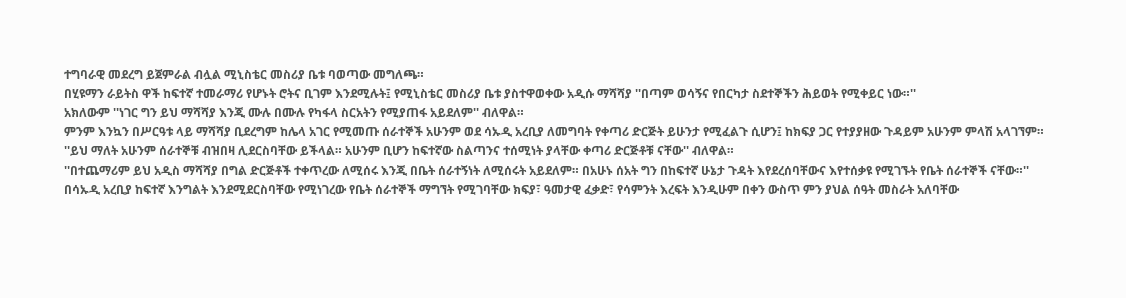ተግባራዊ መደረግ ይጀምራል ብሏል ሚኒስቴር መስሪያ ቤቱ ባወጣው መግለጫ።
በሂዩማን ራይትስ ዋች ከፍተኛ ተመራማሪ የሆኑት ሮትና ቢገም እንደሚሉት፤ የሚኒስቴር መስሪያ ቤቱ ያስተዋወቀው አዲሱ ማሻሻያ ''በጣም ወሳኝና የበርካታ ስደተኞችን ሕይወት የሚቀይር ነው።''
አክለውም ''ነገር ግን ይህ ማሻሻያ እንጂ ሙሉ በሙሉ የካፋላ ስርአትን የሚያጠፋ አይደለም'' ብለዋል።
ምንም እንኳን በሥርዓቱ ላይ ማሻሻያ ቢደረግም ከሌላ አገር የሚመጡ ሰራተኞች አሁንም ወደ ሳኡዲ አረቢያ ለመግባት የቀጣሪ ድርጅት ይሁንታ የሚፈልጉ ሲሆን፤ ከክፍያ ጋር የተያያዘው ጉዳይም አሁንም ምላሽ አላገኘም።
''ይህ ማለት አሁንም ሰራተኞቹ ብዝበዛ ሊደርስባቸው ይችላል። አሁንም ቢሆን ከፍተኛው ስልጣንና ተሰሚነት ያላቸው ቀጣሪ ድርጅቶቹ ናቸው'' ብለዋል።
''በተጨማሪም ይህ አዲስ ማሻሻያ በግል ድርጅቶች ተቀጥረው ለሚሰሩ እንጂ በቤት ሰራተኝነት ለሚሰሩት አይደለም። በአሁኑ ሰአት ግን በከፍተኛ ሁኔታ ጉዳት እየደረሰባቸውና እየተሰቃዩ የሚገኙት የቤት ሰራተኞች ናቸው።''
በሳኡዲ አረቢያ ከፍተኛ እንግልት እንደሚደርስባቸው የሚነገረው የቤት ሰራተኞች ማግኘት የሚገባቸው ክፍያ፣ ዓመታዊ ፈቃድ፣ የሳምንት እረፍት እንዲሁም በቀን ውስጥ ምን ያህል ሰዓት መስራት አለባቸው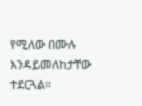የሚለው በሙሉ እንዳይመለከታቸው ተደርጓል።